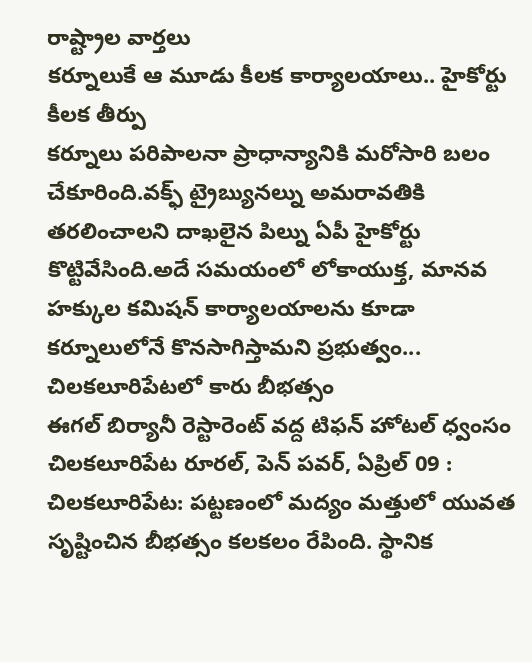రాష్ట్రాల వార్తలు
కర్నూలుకే ఆ మూడు కీలక కార్యాలయాలు.. హైకోర్టు కీలక తీర్పు
కర్నూలు పరిపాలనా ప్రాధాన్యానికి మరోసారి బలం చేకూరింది.వక్ఫ్ ట్రైబ్యునల్ను అమరావతికి తరలించాలని దాఖలైన పిల్ను ఏపీ హైకోర్టు కొట్టివేసింది.అదే సమయంలో లోకాయుక్త, మానవ హక్కుల కమిషన్ కార్యాలయాలను కూడా కర్నూలులోనే కొనసాగిస్తామని ప్రభుత్వం...
చిలకలూరిపేటలో కారు బీభత్సం
ఈగల్ బిర్యానీ రెస్టారెంట్ వద్ద టిఫన్ హోటల్ ధ్వంసం
చిలకలూరిపేట రూరల్, పెన్ పవర్, ఏప్రిల్ 09 :
చిలకలూరిపేట: పట్టణంలో మద్యం మత్తులో యువత సృష్టించిన బీభత్సం కలకలం రేపింది. స్థానిక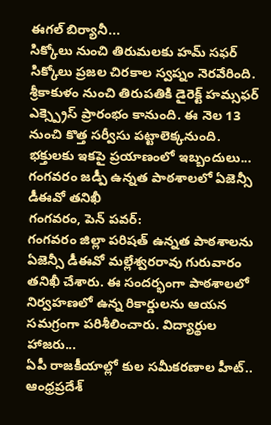ఈగల్ బిర్యానీ...
సిక్కోలు నుంచి తిరుమలకు హమ్ సఫర్
సిక్కోలు ప్రజల చిరకాల స్వప్నం నెరవేరింది. శ్రీకాకుళం నుంచి తిరుపతికి డైరెక్ట్ హమ్సఫర్ ఎక్స్ప్రెస్ ప్రారంభం కానుంది. ఈ నెల 13 నుంచి కొత్త సర్వీసు పట్టాలెక్కనుంది. భక్తులకు ఇకపై ప్రయాణంలో ఇబ్బందులు...
గంగవరం జడ్పీ ఉన్నత పాఠశాలలో ఏజెన్సీ డీఈవో తనిఖీ
గంగవరం, పెన్ పవర్:
గంగవరం జిల్లా పరిషత్ ఉన్నత పాఠశాలను ఏజెన్సీ డీఈవో మల్లేశ్వరరావు గురువారం తనిఖీ చేశారు. ఈ సందర్భంగా పాఠశాలలో నిర్వహణలో ఉన్న రికార్డులను ఆయన సమగ్రంగా పరిశీలించారు. విద్యార్థుల హాజరు...
ఏపీ రాజకీయాల్లో కుల సమీకరణాల హీట్..
ఆంధ్రప్రదేశ్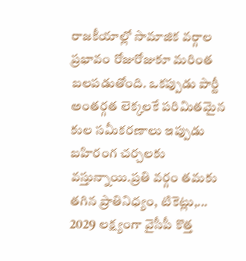రాజకీయాల్లో సామాజిక వర్గాల ప్రభావం రోజురోజుకూ మరింత బలపడుతోంది. ఒకప్పుడు పార్టీ అంతర్గత లెక్కలకే పరిమితమైన కుల సమీకరణాలు ఇప్పుడు బహిరంగ చర్చలకు వస్తున్నాయి.ప్రతి వర్గం తమకు తగిన ప్రాతినిధ్యం, టికెట్లు,...
2029 లక్ష్యంగా వైసీపీ కొత్త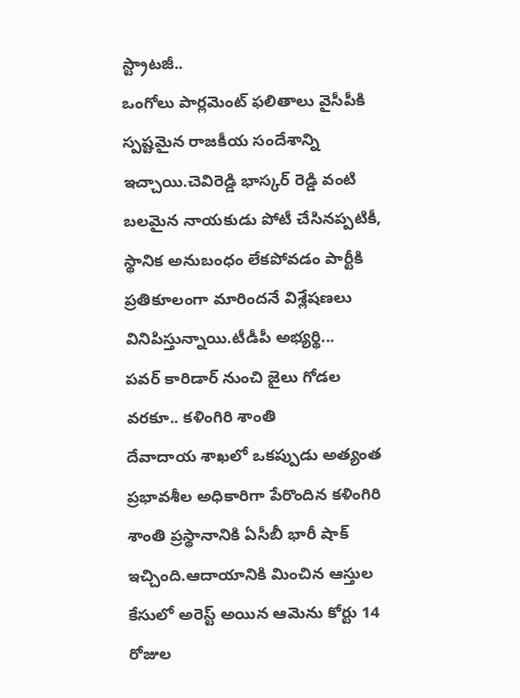స్ట్రాటజీ..
ఒంగోలు పార్లమెంట్ ఫలితాలు వైసీపీకి స్పష్టమైన రాజకీయ సందేశాన్ని ఇచ్చాయి.చెవిరెడ్డి భాస్కర్ రెడ్డి వంటి బలమైన నాయకుడు పోటీ చేసినప్పటికీ, స్థానిక అనుబంధం లేకపోవడం పార్టీకి ప్రతికూలంగా మారిందనే విశ్లేషణలు వినిపిస్తున్నాయి.టీడీపీ అభ్యర్థి...
పవర్ కారిడార్ నుంచి జైలు గోడల వరకూ.. కళింగిరి శాంతి
దేవాదాయ శాఖలో ఒకప్పుడు అత్యంత ప్రభావశీల అధికారిగా పేరొందిన కళింగిరి శాంతి ప్రస్థానానికి ఏసీబీ భారీ షాక్ ఇచ్చింది.ఆదాయానికి మించిన ఆస్తుల కేసులో అరెస్ట్ అయిన ఆమెను కోర్టు 14 రోజుల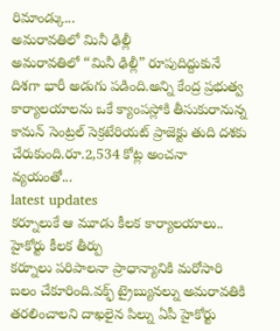రిమాండ్కు...
అమరావతిలో మినీ ఢిల్లీ
అమరావతిలో “మినీ ఢిల్లీ” రూపుదిద్దుకునే దిశగా భారీ అడుగు పడింది.అన్ని కేంద్ర ప్రభుత్వ కార్యాలయాలను ఒకే క్యాంపస్లోకి తీసుకురానున్న కామన్ సెంట్రల్ సెక్రటేరియట్ ప్రాజెక్టు తుది దశకు చేరుకుంది.రూ.2,534 కోట్ల అంచనా వ్యయంతో...
latest updates
కర్నూలుకే ఆ మూడు కీలక కార్యాలయాలు.. హైకోర్టు కీలక తీర్పు
కర్నూలు పరిపాలనా ప్రాధాన్యానికి మరోసారి బలం చేకూరింది.వక్ఫ్ ట్రైబ్యునల్ను అమరావతికి తరలించాలని దాఖలైన పిల్ను ఏపీ హైకోర్టు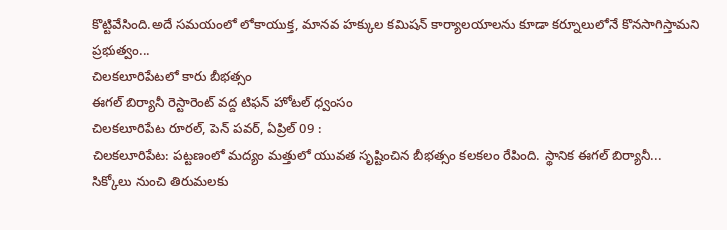కొట్టివేసింది.అదే సమయంలో లోకాయుక్త, మానవ హక్కుల కమిషన్ కార్యాలయాలను కూడా కర్నూలులోనే కొనసాగిస్తామని ప్రభుత్వం...
చిలకలూరిపేటలో కారు బీభత్సం
ఈగల్ బిర్యానీ రెస్టారెంట్ వద్ద టిఫన్ హోటల్ ధ్వంసం
చిలకలూరిపేట రూరల్, పెన్ పవర్, ఏప్రిల్ 09 :
చిలకలూరిపేట: పట్టణంలో మద్యం మత్తులో యువత సృష్టించిన బీభత్సం కలకలం రేపింది. స్థానిక ఈగల్ బిర్యానీ...
సిక్కోలు నుంచి తిరుమలకు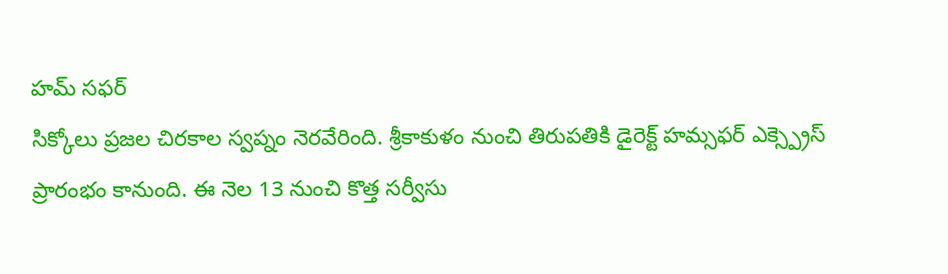హమ్ సఫర్
సిక్కోలు ప్రజల చిరకాల స్వప్నం నెరవేరింది. శ్రీకాకుళం నుంచి తిరుపతికి డైరెక్ట్ హమ్సఫర్ ఎక్స్ప్రెస్ ప్రారంభం కానుంది. ఈ నెల 13 నుంచి కొత్త సర్వీసు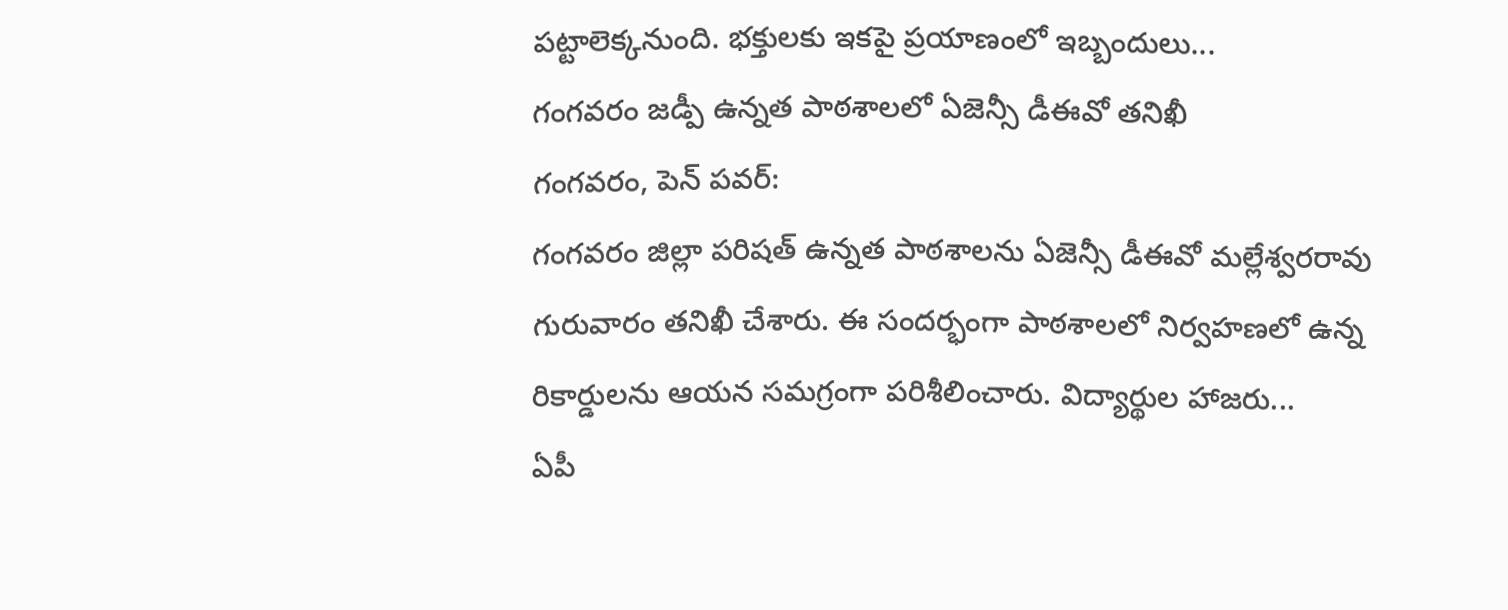పట్టాలెక్కనుంది. భక్తులకు ఇకపై ప్రయాణంలో ఇబ్బందులు...
గంగవరం జడ్పీ ఉన్నత పాఠశాలలో ఏజెన్సీ డీఈవో తనిఖీ
గంగవరం, పెన్ పవర్:
గంగవరం జిల్లా పరిషత్ ఉన్నత పాఠశాలను ఏజెన్సీ డీఈవో మల్లేశ్వరరావు గురువారం తనిఖీ చేశారు. ఈ సందర్భంగా పాఠశాలలో నిర్వహణలో ఉన్న రికార్డులను ఆయన సమగ్రంగా పరిశీలించారు. విద్యార్థుల హాజరు...
ఏపీ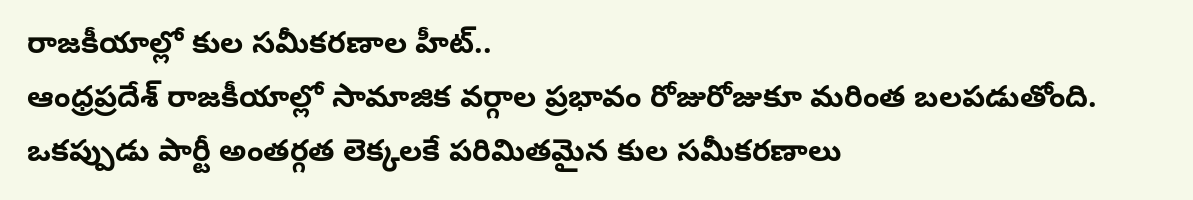రాజకీయాల్లో కుల సమీకరణాల హీట్..
ఆంధ్రప్రదేశ్ రాజకీయాల్లో సామాజిక వర్గాల ప్రభావం రోజురోజుకూ మరింత బలపడుతోంది. ఒకప్పుడు పార్టీ అంతర్గత లెక్కలకే పరిమితమైన కుల సమీకరణాలు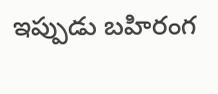ఇప్పుడు బహిరంగ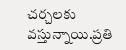చర్చలకు వస్తున్నాయి.ప్రతి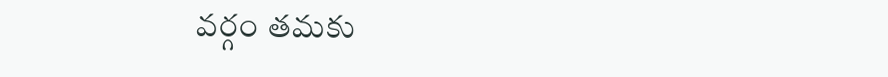వర్గం తమకు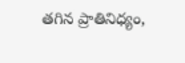తగిన ప్రాతినిధ్యం,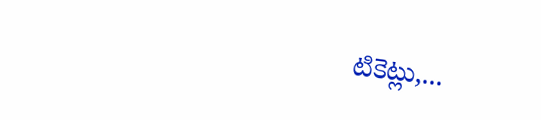టికెట్లు,...